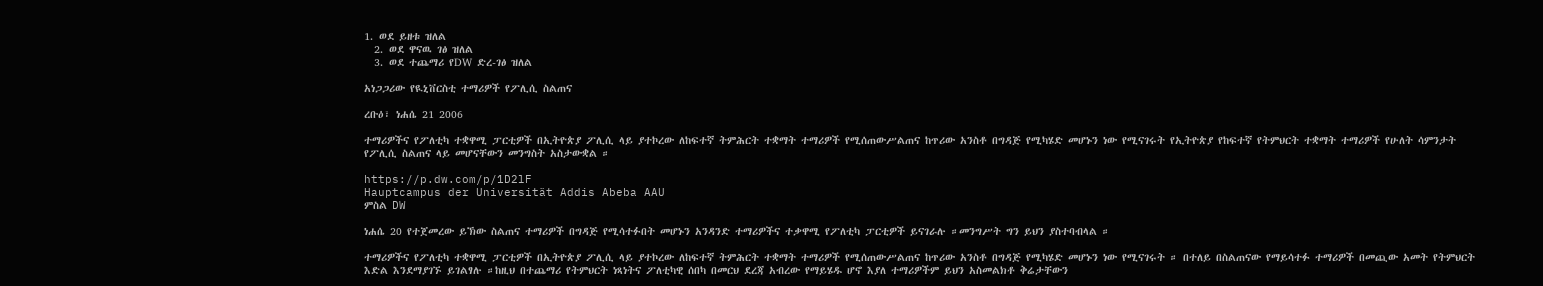1. ወደ ይዘቱ ዝለል
  2. ወደ ዋናዉ ገፅ ዝለል
  3. ወደ ተጨማሪ የDW ድረ-ገፅ ዝለል

አነጋጋሪው የዪኒቨርስቲ ተማሪዎች የፖሊሲ ስልጠና

ረቡዕ፣ ነሐሴ 21 2006

ተማሪዎችና የፖለቲካ ተቋዋሚ ፓርቲዎች በኢትዮጵያ ፖሊሲ ላይ ያተኮረው ለከፍተኛ ትምሕርት ተቋማት ተማሪዎች የሚሰጠውሥልጠና ከጥሪው አንስቶ በግዳጅ የሚካሄድ መሆኑን ነው የሚናገሩት የኢትዮጵያ የከፍተኛ የትምህርት ተቋማት ተማሪዎች የሁለት ሳምንታት የፖሊሲ ስልጠና ላይ መሆናቸውን መንግስት አስታውቋል ።

https://p.dw.com/p/1D2lF
Hauptcampus der Universität Addis Abeba AAU
ምስል DW

ነሐሴ 20 የተጀመረው ይኽው ስልጠና ተማሪዎች በግዳጅ የሚሳተፉበት መሆኑን አንዳንድ ተማሪዎችና ተቃዋሚ የፖለቲካ ፓርቲዎች ይናገራሉ ።መንግሥት ግን ይህን ያስተባብላል ።

ተማሪዎችና የፖለቲካ ተቋዋሚ ፓርቲዎች በኢትዮጵያ ፖሊሲ ላይ ያተኮረው ለከፍተኛ ትምሕርት ተቋማት ተማሪዎች የሚሰጠውሥልጠና ከጥሪው አንስቶ በግዳጅ የሚካሄድ መሆኑን ነው የሚናገሩት ። በተለይ በስልጠናው የማይሳተፉ ተማሪዎች በመጪው አመት የትምህርት እድል እንደማያገኙ ይገልፃሉ ።ከዚህ በተጨማሪ የትምህርት ነጻነትና ፖለቲካዊ ሰበካ በመርህ ደረጃ አብረው የማይሄዱ ሆኖ እያለ ተማሪዎችም ይህን አስመልክቶ ቅሬታቸውን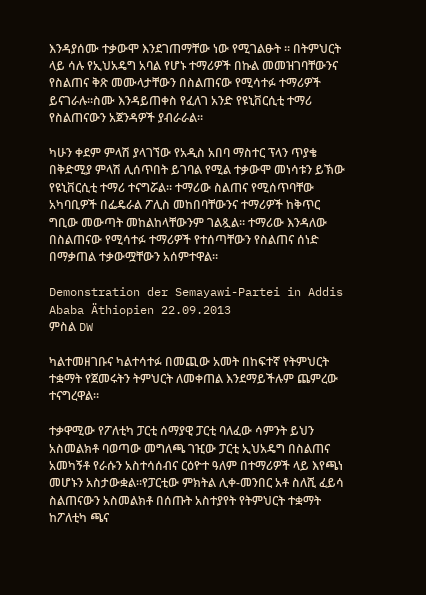እንዳያሰሙ ተቃውሞ እንደገጠማቸው ነው የሚገልፁት ። በትምህርት ላይ ሳሉ የኢህአዴግ አባል የሆኑ ተማሪዎች በኩል መመዝገባቸውንና የስልጠና ቅጽ መሙላታቸውን በስልጠናው የሚሳተፉ ተማሪዎች ይናገራሉ።ስሙ እንዳይጠቀስ የፈለገ አንድ የዩኒቨርሲቲ ተማሪ የስልጠናውን አጀንዳዎች ያብራራል።

ካሁን ቀደም ምላሽ ያላገኘው የአዲስ አበባ ማስተር ፕላን ጥያቄ በቅድሚያ ምላሽ ሊሰጥበት ይገባል የሚል ተቃውሞ መነሳቱን ይኽው የዩኒቨርሲቲ ተማሪ ተናግሯል። ተማሪው ስልጠና የሚሰጥባቸው አካባቢዎች በፌዴራል ፖሊስ መከበባቸውንና ተማሪዎች ከቅጥር ግቢው መውጣት መከልከላቸውንም ገልጿል። ተማሪው እንዳለው በስልጠናው የሚሳተፉ ተማሪዎች የተሰጣቸውን የስልጠና ሰነድ በማቃጠል ተቃውሟቸውን አሰምተዋል።

Demonstration der Semayawi-Partei in Addis Ababa Äthiopien 22.09.2013
ምስል DW

ካልተመዘገቡና ካልተሳተፉ በመጪው አመት በከፍተኛ የትምህርት ተቋማት የጀመሩትን ትምህርት ለመቀጠል እንደማይችሉም ጨምረው ተናግረዋል።

ተቃዋሚው የፖለቲካ ፓርቲ ሰማያዊ ፓርቲ ባለፈው ሳምንት ይህን አስመልክቶ ባወጣው መግለጫ ገዢው ፓርቲ ኢህአዴግ በስልጠና አመካኝቶ የራሱን አስተሳሰብና ርዕዮተ ዓለም በተማሪዎች ላይ እየጫነ መሆኑን አስታውቋል።የፓርቲው ምክትል ሊቀ-መንበር አቶ ስለሺ ፈይሳ ስልጠናውን አስመልክቶ በሰጡት አስተያየት የትምህርት ተቋማት ከፖለቲካ ጫና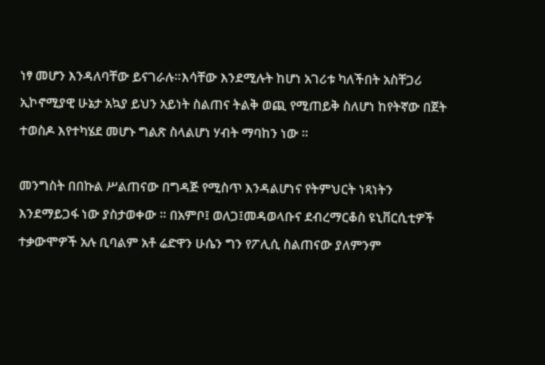ነፃ መሆን እንዳለባቸው ይናገራሉ።እሳቸው እንደሚሉት ከሆነ አገሪቱ ካለችበት አስቸጋሪ ኢኮኖሚያዊ ሁኔታ አኳያ ይህን አይነት ስልጠና ትልቅ ወጪ የሚጠይቅ ስለሆነ ከየትኛው በጀት ተወስዶ እየተካሄደ መሆኑ ግልጽ ስላልሆነ ሃብት ማባከን ነው ።

መንግስት በበኩል ሥልጠናው በግዳጅ የሚስጥ እንዳልሆነና የትምህርት ነጻነትን እንደማይጋፋ ነው ያስታወቀው ። በአምቦ፤ ወለጋ፤መዳወላቡና ደብረማርቆስ ዩኒቨርሲቲዎች ተቃውሞዎች አሉ ቢባልም አቶ ሬድዋን ሁሴን ግን የፖሊሲ ስልጠናው ያለምንም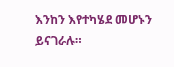እንከን እየተካሄደ መሆኑን ይናገራሉ።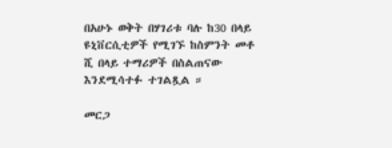በአሁኑ ወቅት በሃገሪቱ ባሉ ከ30 በላይ ዩኒቨርሲቲዎች የሚገኙ ከስምንት መቶ ሺ በላይ ተማሪዎች በስልጠናው እንደሚሳተፉ ተገልጿል ።

መርጋ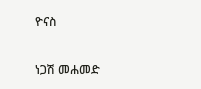ዮናስ

ነጋሽ መሐመድ